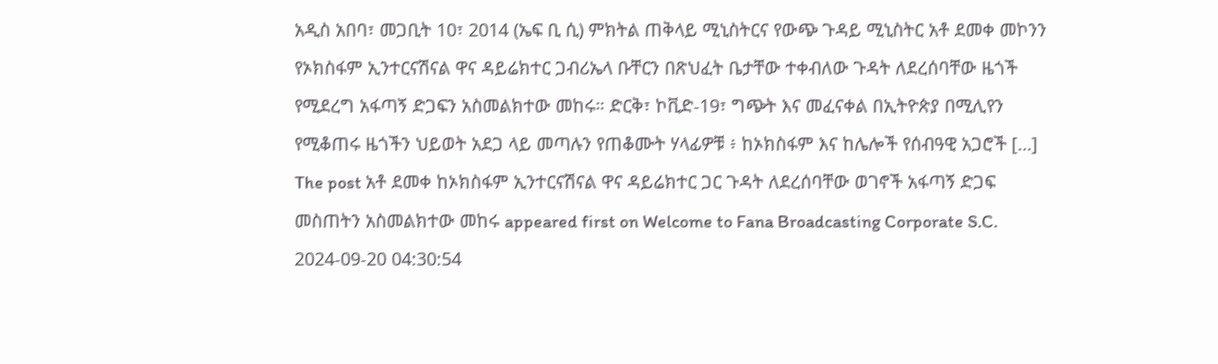አዲስ አበባ፣ መጋቢት 10፣ 2014 (ኤፍ ቢ ሲ) ምክትል ጠቅላይ ሚኒስትርና የውጭ ጉዳይ ሚኒስትር አቶ ደመቀ መኮንን የኦክስፋም ኢንተርናሽናል ዋና ዳይሬክተር ጋብሪኤላ ቡቸርን በጽህፈት ቤታቸው ተቀብለው ጉዳት ለደረሰባቸው ዜጎች የሚደረግ አፋጣኝ ድጋፍን አስመልክተው መከሩ። ድርቅ፣ ኮቪድ-19፣ ግጭት እና መፈናቀል በኢትዮጵያ በሚሊየን የሚቆጠሩ ዜጎችን ህይወት አደጋ ላይ መጣሉን የጠቆሙት ሃላፊዎቹ ፥ ከኦክስፋም እና ከሌሎች የሰብዓዊ አጋሮች […]
The post አቶ ደመቀ ከኦክስፋም ኢንተርናሽናል ዋና ዳይሬክተር ጋር ጉዳት ለደረሰባቸው ወገኖች አፋጣኝ ድጋፍ መስጠትን አስመልክተው መከሩ appeared first on Welcome to Fana Broadcasting Corporate S.C.
2024-09-20 04:30:54